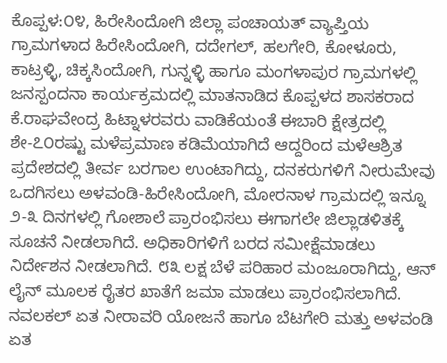ಕೊಪ್ಪಳ:೦೪, ಹಿರೇಸಿಂದೋಗಿ ಜಿಲ್ಲಾ ಪಂಚಾಯತ್ ವ್ಯಾಪ್ತಿಯ ಗ್ರಾಮಗಳಾದ ಹಿರೇಸಿಂದೋಗಿ, ದದೇಗಲ್, ಹಲಗೇರಿ, ಕೋಳೂರು, ಕಾಟ್ರಳ್ಳಿ, ಚಿಕ್ಕಸಿಂದೋಗಿ, ಗುನ್ನಳ್ಳಿ ಹಾಗೂ ಮಂಗಳಾಪುರ ಗ್ರಾಮಗಳಲ್ಲಿ ಜನಸ್ಪಂದನಾ ಕಾರ್ಯಕ್ರಮದಲ್ಲಿ ಮಾತನಾಡಿದ ಕೊಪ್ಪಳದ ಶಾಸಕರಾದ ಕೆ.ರಾಘವೇಂದ್ರ ಹಿಟ್ನಾಳರವರು ವಾಡಿಕೆಯಂತೆ ಈಬಾರಿ ಕ್ಷೇತ್ರದಲ್ಲಿ ಶೇ-೭೦ರಷ್ಟು ಮಳೆಪ್ರಮಾಣ ಕಡಿಮೆಯಾಗಿದೆ ಆದ್ದರಿಂದ ಮಳೆಆಶ್ರಿತ ಪ್ರದೇಶದಲ್ಲಿ ತೀರ್ವ ಬರಗಾಲ ಉಂಟಾಗಿದ್ದು, ದನಕರುಗಳಿಗೆ ನೀರುಮೇವು ಒದಗಿಸಲು ಅಳವಂಡಿ-ಹಿರೇಸಿಂದೋಗಿ, ಮೋರನಾಳ ಗ್ರಾಮದಲ್ಲಿ ಇನ್ನೂ ೨-೩ ದಿನಗಳಲ್ಲಿ ಗೋಶಾಲೆ ಪ್ರಾರಂಭಿಸಲು ಈಗಾಗಲೇ ಜಿಲ್ಲಾಡಳಿತಕ್ಕೆ ಸೂಚನೆ ನೀಡಲಾಗಿದೆ. ಅಧಿಕಾರಿಗಳಿಗೆ ಬರದ ಸಮೀಕ್ಷೆಮಾಡಲು ನಿರ್ದೇಶನ ನೀಡಲಾಗಿದೆ. ೮೩ ಲಕ್ಷ ಬೆಳೆ ಪರಿಹಾರ ಮಂಜೂರಾಗಿದ್ದು, ಆನ್ ಲೈನ್ ಮೂಲಕ ರೈತರ ಖಾತೆಗೆ ಜಮಾ ಮಾಡಲು ಪ್ರಾರಂಭಿಸಲಾಗಿದೆ. ನವಲಕಲ್ ಏತ ನೀರಾವರಿ ಯೋಜನೆ ಹಾಗೂ ಬೆಟಗೇರಿ ಮತ್ತು ಅಳವಂಡಿ ಏತ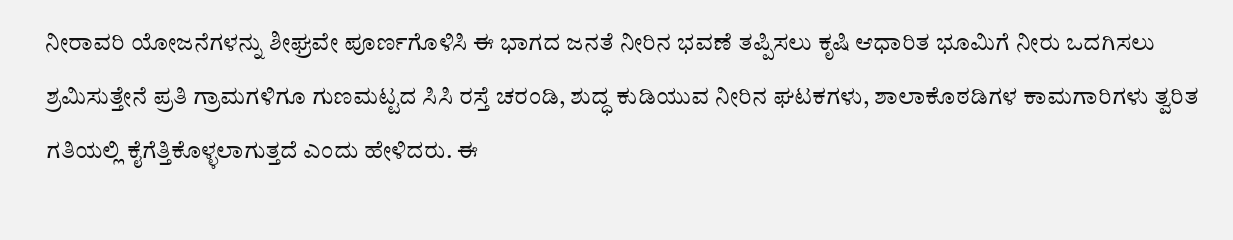ನೀರಾವರಿ ಯೋಜನೆಗಳನ್ನು ಶೀಘ್ರವೇ ಪೂರ್ಣಗೊಳಿಸಿ ಈ ಭಾಗದ ಜನತೆ ನೀರಿನ ಭವಣೆ ತಪ್ಪಿಸಲು ಕೃಷಿ ಆಧಾರಿತ ಭೂಮಿಗೆ ನೀರು ಒದಗಿಸಲು ಶ್ರಮಿಸುತ್ತೇನೆ ಪ್ರತಿ ಗ್ರಾಮಗಳಿಗೂ ಗುಣಮಟ್ಟದ ಸಿಸಿ ರಸ್ತೆ ಚರಂಡಿ, ಶುದ್ಧ ಕುಡಿಯುವ ನೀರಿನ ಘಟಕಗಳು, ಶಾಲಾಕೊಠಡಿಗಳ ಕಾಮಗಾರಿಗಳು ತ್ವರಿತ ಗತಿಯಲ್ಲಿ ಕೈಗೆತ್ತಿಕೊಳ್ಳಲಾಗುತ್ತದೆ ಎಂದು ಹೇಳಿದರು. ಈ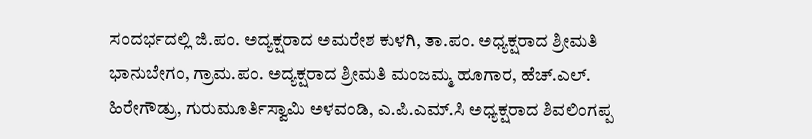ಸಂದರ್ಭದಲ್ಲಿ ಜಿ.ಪಂ. ಅದ್ಯಕ್ಷರಾದ ಅಮರೇಶ ಕುಳಗಿ, ತಾ.ಪಂ. ಅಧ್ಯಕ್ಷರಾದ ಶ್ರೀಮತಿ ಭಾನುಬೇಗಂ, ಗ್ರಾಮ.ಪಂ. ಅದ್ಯಕ್ಷರಾದ ಶ್ರೀಮತಿ ಮಂಜಮ್ಮ ಹೂಗಾರ, ಹೆಚ್.ಎಲ್. ಹಿರೇಗೌಡ್ರು, ಗುರುಮೂರ್ತಿಸ್ವಾಮಿ ಅಳವಂಡಿ, ಎ.ಪಿ.ಎಮ್.ಸಿ ಅಧ್ಯಕ್ಷರಾದ ಶಿವಲಿಂಗಪ್ಪ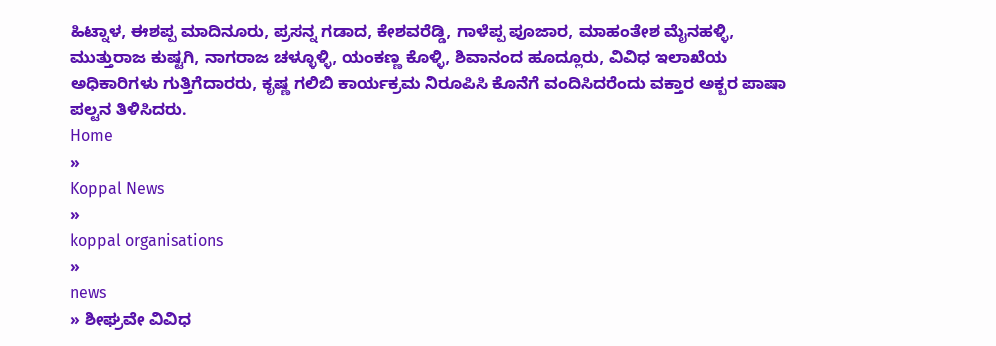ಹಿಟ್ನಾಳ, ಈಶಪ್ಪ ಮಾದಿನೂರು, ಪ್ರಸನ್ನ ಗಡಾದ, ಕೇಶವರೆಡ್ಡಿ, ಗಾಳೆಪ್ಪ ಪೂಜಾರ, ಮಾಹಂತೇಶ ಮೈನಹಳ್ಳಿ, ಮುತ್ತುರಾಜ ಕುಷ್ಟಗಿ, ನಾಗರಾಜ ಚಳ್ಳೂಳ್ಳಿ, ಯಂಕಣ್ಣ ಕೊಳ್ಳಿ, ಶಿವಾನಂದ ಹೂದ್ಲೂರು, ವಿವಿಧ ಇಲಾಖೆಯ ಅಧಿಕಾರಿಗಳು ಗುತ್ತಿಗೆದಾರರು, ಕೃಷ್ಣ ಗಲಿಬಿ ಕಾರ್ಯಕ್ರಮ ನಿರೂಪಿಸಿ ಕೊನೆಗೆ ವಂದಿಸಿದರೆಂದು ವಕ್ತಾರ ಅಕ್ಬರ ಪಾಷಾ ಪಲ್ಟನ ತಿಳಿಸಿದರು.
Home
»
Koppal News
»
koppal organisations
»
news
» ಶೀಘ್ರವೇ ವಿವಿಧ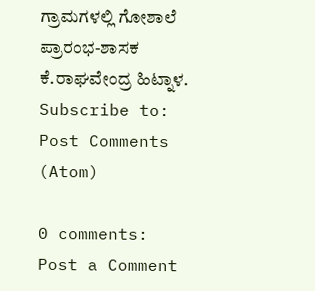ಗ್ರಾಮಗಳಲ್ಲಿ ಗೋಶಾಲೆ ಪ್ರಾರಂಭ-ಶಾಸಕ ಕೆ.ರಾಘವೇಂದ್ರ ಹಿಟ್ನಾಳ.
Subscribe to:
Post Comments (Atom)

0 comments:
Post a Comment